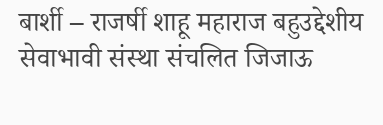बार्शी – राजर्षी शाहू महाराज बहुउद्देशीय सेवाभावी संस्था संचलित जिजाऊ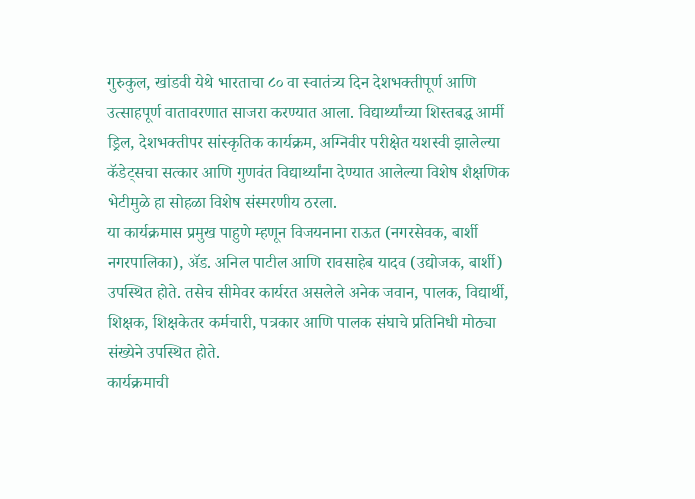गुरुकुल, खांडवी येथे भारताचा ८० वा स्वातंत्र्य दिन देशभक्तीपूर्ण आणि उत्साहपूर्ण वातावरणात साजरा करण्यात आला. विद्यार्थ्यांच्या शिस्तबद्ध आर्मी ड्रिल, देशभक्तीपर सांस्कृतिक कार्यक्रम, अग्निवीर परीक्षेत यशस्वी झालेल्या कॅडेट्सचा सत्कार आणि गुणवंत विद्यार्थ्यांना देण्यात आलेल्या विशेष शैक्षणिक भेटीमुळे हा सोहळा विशेष संस्मरणीय ठरला.
या कार्यक्रमास प्रमुख पाहुणे म्हणून विजयनाना राऊत (नगरसेवक, बार्शी नगरपालिका), ॲड. अनिल पाटील आणि रावसाहेब यादव (उद्योजक, बार्शी) उपस्थित होते. तसेच सीमेवर कार्यरत असलेले अनेक जवान, पालक, विद्यार्थी, शिक्षक, शिक्षकेतर कर्मचारी, पत्रकार आणि पालक संघाचे प्रतिनिधी मोठ्या संख्येने उपस्थित होते.
कार्यक्रमाची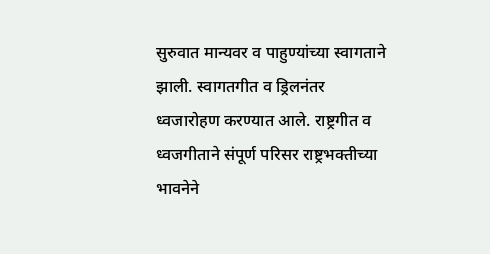सुरुवात मान्यवर व पाहुण्यांच्या स्वागताने झाली. स्वागतगीत व ड्रिलनंतर ध्वजारोहण करण्यात आले. राष्ट्रगीत व ध्वजगीताने संपूर्ण परिसर राष्ट्रभक्तीच्या भावनेने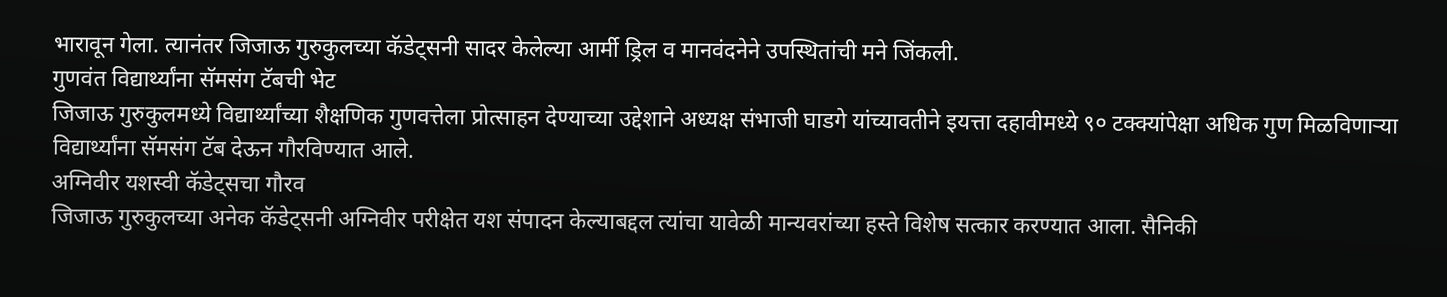भारावून गेला. त्यानंतर जिजाऊ गुरुकुलच्या कॅडेट्सनी सादर केलेल्या आर्मी ड्रिल व मानवंदनेने उपस्थितांची मने जिंकली.
गुणवंत विद्यार्थ्यांना सॅमसंग टॅबची भेट
जिजाऊ गुरुकुलमध्ये विद्यार्थ्यांच्या शैक्षणिक गुणवत्तेला प्रोत्साहन देण्याच्या उद्देशाने अध्यक्ष संभाजी घाडगे यांच्यावतीने इयत्ता दहावीमध्ये ९० टक्क्यांपेक्षा अधिक गुण मिळविणाऱ्या विद्यार्थ्यांना सॅमसंग टॅब देऊन गौरविण्यात आले.
अग्निवीर यशस्वी कॅडेट्सचा गौरव
जिजाऊ गुरुकुलच्या अनेक कॅडेट्सनी अग्निवीर परीक्षेत यश संपादन केल्याबद्दल त्यांचा यावेळी मान्यवरांच्या हस्ते विशेष सत्कार करण्यात आला. सैनिकी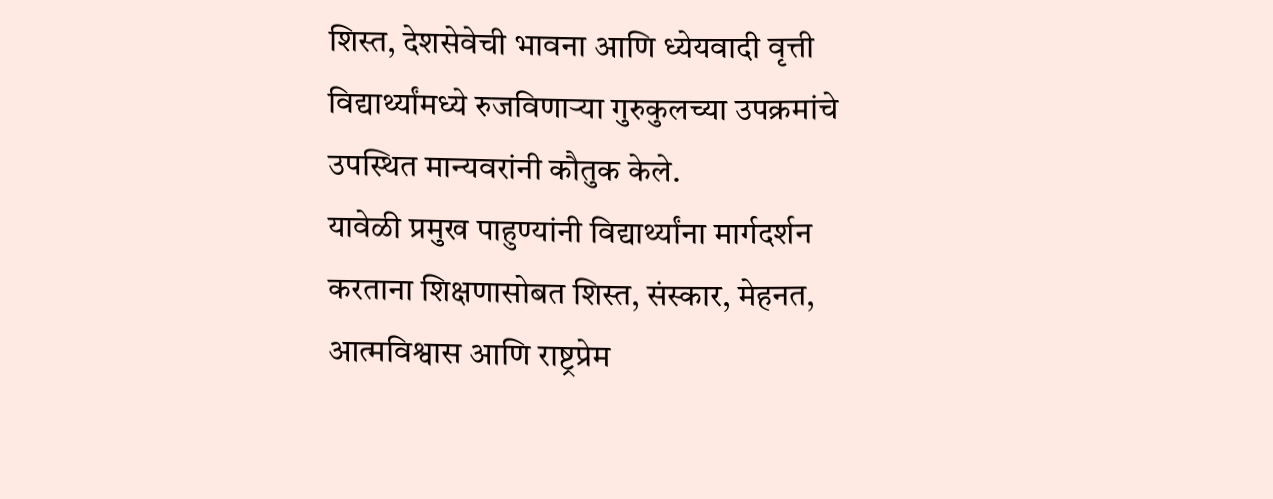शिस्त, देशसेवेची भावना आणि ध्येयवादी वृत्ती विद्यार्थ्यांमध्ये रुजविणाऱ्या गुरुकुलच्या उपक्रमांचे उपस्थित मान्यवरांनी कौतुक केले.
यावेळी प्रमुख पाहुण्यांनी विद्यार्थ्यांना मार्गदर्शन करताना शिक्षणासोबत शिस्त, संस्कार, मेहनत, आत्मविश्वास आणि राष्ट्रप्रेम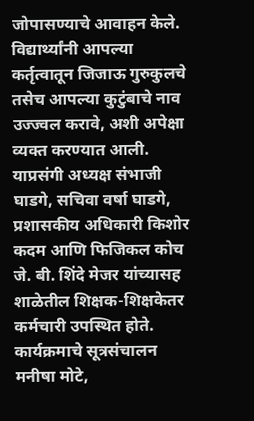जोपासण्याचे आवाहन केले. विद्यार्थ्यांनी आपल्या कर्तृत्वातून जिजाऊ गुरुकुलचे तसेच आपल्या कुटुंबाचे नाव उज्ज्वल करावे, अशी अपेक्षा व्यक्त करण्यात आली.
याप्रसंगी अध्यक्ष संभाजी घाडगे, सचिवा वर्षा घाडगे, प्रशासकीय अधिकारी किशोर कदम आणि फिजिकल कोच जे. बी. शिंदे मेजर यांच्यासह शाळेतील शिक्षक-शिक्षकेतर कर्मचारी उपस्थित होते.
कार्यक्रमाचे सूत्रसंचालन मनीषा मोटे,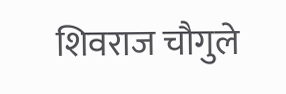शिवराज चौगुले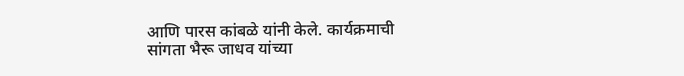आणि पारस कांबळे यांनी केले. कार्यक्रमाची सांगता भैरू जाधव यांच्या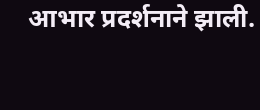आभार प्रदर्शनाने झाली.